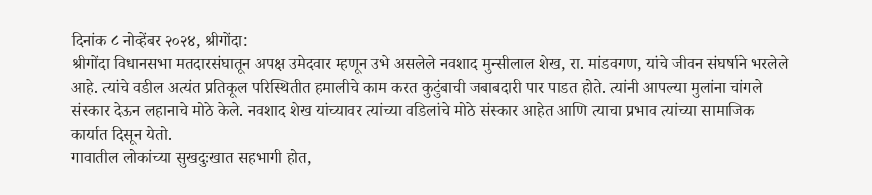दिनांक ८ नोव्हेंबर २०२४, श्रीगोंदा:
श्रीगोंदा विधानसभा मतदारसंघातून अपक्ष उमेदवार म्हणून उभे असलेले नवशाद मुन्सीलाल शेख, रा. मांडवगण, यांचे जीवन संघर्षाने भरलेले आहे. त्यांचे वडील अत्यंत प्रतिकूल परिस्थितीत हमालीचे काम करत कुटुंबाची जबाबदारी पार पाडत होते. त्यांनी आपल्या मुलांना चांगले संस्कार देऊन लहानाचे मोठे केले. नवशाद शेख यांच्यावर त्यांच्या वडिलांचे मोठे संस्कार आहेत आणि त्याचा प्रभाव त्यांच्या सामाजिक कार्यात दिसून येतो.
गावातील लोकांच्या सुखदुःखात सहभागी होत,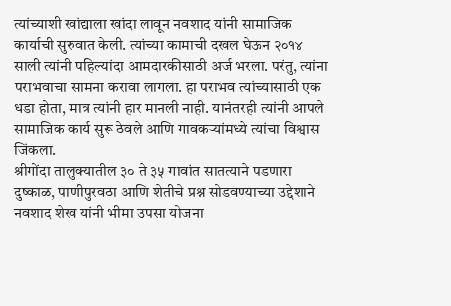त्यांच्याशी खांद्याला खांदा लावून नवशाद यांनी सामाजिक कार्याची सुरुवात केली. त्यांच्या कामाची दखल घेऊन २०१४ साली त्यांनी पहिल्यांदा आमदारकीसाठी अर्ज भरला. परंतु, त्यांना पराभवाचा सामना करावा लागला. हा पराभव त्यांच्यासाठी एक धडा होता, मात्र त्यांनी हार मानली नाही. यानंतरही त्यांनी आपले सामाजिक कार्य सुरू ठेवले आणि गावकऱ्यांमध्ये त्यांचा विश्वास जिंकला.
श्रीगोंदा तालुक्यातील ३० ते ३५ गावांत सातत्याने पडणारा दुष्काळ, पाणीपुरवठा आणि शेतीचे प्रश्न सोडवण्याच्या उद्देशाने नवशाद शेख यांनी भीमा उपसा योजना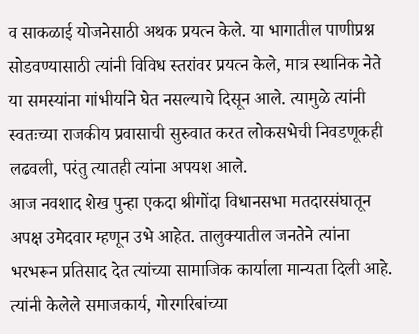व साकळाई योजनेसाठी अथक प्रयत्न केले. या भागातील पाणीप्रश्न सोडवण्यासाठी त्यांनी विविध स्तरांवर प्रयत्न केले, मात्र स्थानिक नेते या समस्यांना गांभीर्याने घेत नसल्याचे दिसून आले. त्यामुळे त्यांनी स्वतःच्या राजकीय प्रवासाची सुरुवात करत लोकसभेची निवडणूकही लढवली, परंतु त्यातही त्यांना अपयश आले.
आज नवशाद शेख पुन्हा एकदा श्रीगोंदा विधानसभा मतदारसंघातून अपक्ष उमेदवार म्हणून उभे आहेत. तालुक्यातील जनतेने त्यांना भरभरून प्रतिसाद देत त्यांच्या सामाजिक कार्याला मान्यता दिली आहे. त्यांनी केलेले समाजकार्य, गोरगरिबांच्या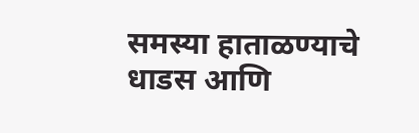समस्या हाताळण्याचे धाडस आणि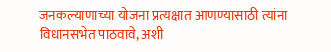जनकल्याणाच्या योजना प्रत्यक्षात आणण्यासाठी त्यांना विधानसभेत पाठवावे, अशी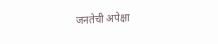जनतेची अपेक्षा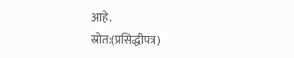आहे.
स्रोत:(प्रसिद्धीपत्र)